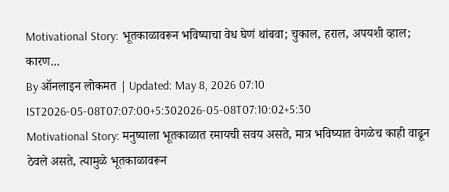Motivational Story: भूतकाळावरून भविष्याचा वेध घेणं थांबवा; चुकाल, हराल, अपयशी व्हाल; कारण...
By ऑनलाइन लोकमत | Updated: May 8, 2026 07:10 IST2026-05-08T07:07:00+5:302026-05-08T07:10:02+5:30
Motivational Story: मनुष्याला भूतकाळात रमायची सवय असते, मात्र भविष्यात वेगळेच काही वाढून ठेवले असते, त्यामुळे भूतकाळावरून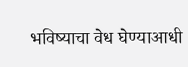भविष्याचा वेध घेण्याआधी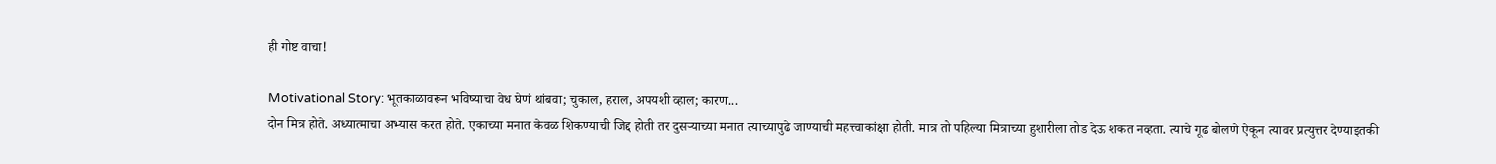ही गोष्ट वाचा!

Motivational Story: भूतकाळावरून भविष्याचा वेध घेणं थांबवा; चुकाल, हराल, अपयशी व्हाल; कारण...
दोन मित्र होते. अध्यात्माचा अभ्यास करत होते. एकाच्या मनात केवळ शिकण्याची जिद्द होती तर दुसऱ्याच्या मनात त्याच्यापुढे जाण्याची महत्त्वाकांक्षा होती. मात्र तो पहिल्या मित्राच्या हुशारीला तोड देऊ शकत नव्हता. त्याचे गूढ बोलणे ऐकून त्यावर प्रत्युत्तर देण्याइतकी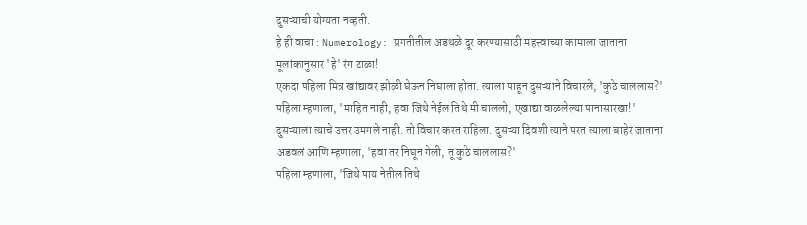दुसऱ्याची योग्यता नव्हती.
हे ही वाचा : Numerology: प्रगतीतील अडथळे दूर करण्यासाठी महत्त्वाच्या कामाला जाताना मूलांकानुसार 'हे' रंग टाळा!
एकदा पहिला मित्र खांद्यावर झोळी घेऊन निघाला होता. त्याला पाहून दुसऱ्याने विचारले, 'कुठे चाललास?'
पहिला म्हणाला, 'माहित नाही, हवा जिथे नेईल तिथे मी चाललो, एखाद्या वाळलेल्या पानासारखा!'
दुसऱ्याला त्याचे उत्तर उमगले नाही. तो विचार करत राहिला. दुसऱ्या दिवशी त्याने परत त्याला बाहेर जाताना अडवलं आणि म्हणाला, 'हवा तर निघून गेली, तू कुठे चाललास?'
पहिला म्हणाला, 'जिथे पाय नेतील तिथे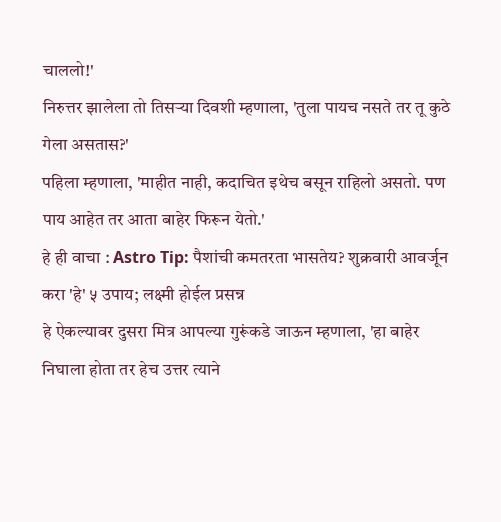चाललो!'
निरुत्तर झालेला तो तिसऱ्या दिवशी म्हणाला, 'तुला पायच नसते तर तू कुठे गेला असतास?'
पहिला म्हणाला, 'माहीत नाही, कदाचित इथेच बसून राहिलो असतो. पण पाय आहेत तर आता बाहेर फिरून येतो.'
हे ही वाचा : Astro Tip: पैशांची कमतरता भासतेय? शुक्रवारी आवर्जून करा 'हे' ५ उपाय; लक्ष्मी होईल प्रसन्न
हे ऐकल्यावर दुसरा मित्र आपल्या गुरूंकडे जाऊन म्हणाला, 'हा बाहेर निघाला होता तर हेच उत्तर त्याने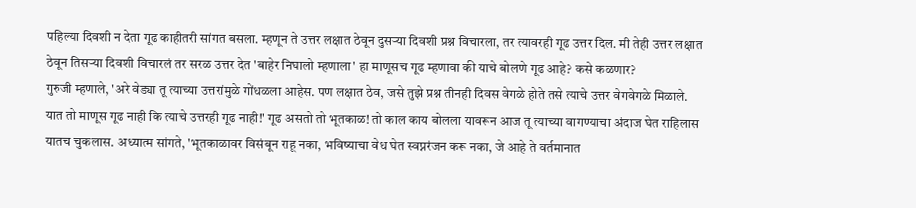पहिल्या दिवशी न देता गूढ काहीतरी सांगत बसला. म्हणून ते उत्तर लक्षात ठेवून दुसऱ्या दिवशी प्रश्न विचारला, तर त्यावरही गूढ उत्तर दिल. मी तेही उत्तर लक्षात ठेवून तिसऱ्या दिवशी विचारलं तर सरळ उत्तर देत 'बाहेर निघालो म्हणाला' हा माणूसच गूढ म्हणावा की याचे बोलणे गूढ आहे? कसे कळणार?
गुरुजी म्हणाले, 'अरे वेड्या तू त्याच्या उत्तरांमुळे गोंधळला आहेस. पण लक्षात ठेव, जसे तुझे प्रश्न तीनही दिवस वेगळे होते तसे त्याचे उत्तर वेगवेगळे मिळाले. यात तो माणूस गूढ नाही कि त्याचे उत्तरही गूढ नाही!' गूढ असतो तो भूतकाळ! तो काल काय बोलला यावरून आज तू त्याच्या वागण्याचा अंदाज घेत राहिलास यातच चुकलास. अध्यात्म सांगते, 'भूतकाळावर विसंबून राहू नका, भविष्याचा वेध घेत स्वप्नरंजन करू नका, जे आहे ते वर्तमानात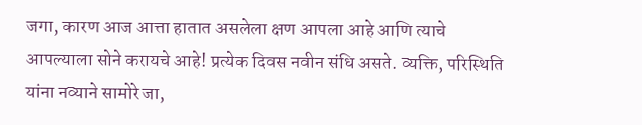जगा, कारण आज आत्ता हातात असलेला क्षण आपला आहे आणि त्याचे आपल्याला सोने करायचे आहे! प्रत्येक दिवस नवीन संधि असते. व्यक्ति, परिस्थिति यांना नव्याने सामोरे जा,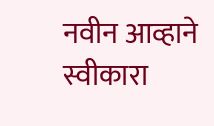नवीन आव्हाने स्वीकारा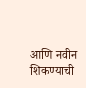आणि नवीन शिकण्याची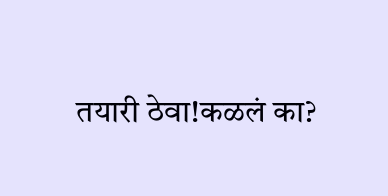तयारी ठेवा!कळलं का?